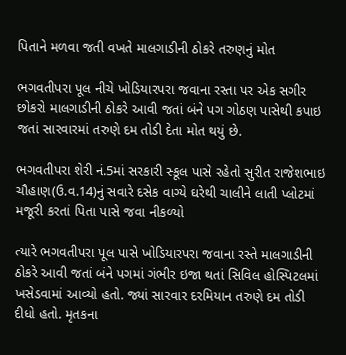પિતાને મળવા જતી વખતે માલગાડીની ઠોકરે તરુણનું મોત

ભગવતીપરા પૂલ નીચે ખોડિયારપરા જવાના રસ્તા પર એક સગીર છોકરો માલગાડીની ઠોકરે આવી જતાં બંને પગ ગોઠણ પાસેથી કપાઇ જતાં સારવારમાં તરુણે દમ તોડી દેતા મોત થયું છે.

ભગવતીપરા શેરી નં.5માં સરકારી સ્કૂલ પાસે રહેતો સુરીત રાજેશભાઇ ચૌહાણ(ઉ.વ.14)નું સવારે દસેક વાગ્યે ઘરેથી ચાલીને લાતી પ્લોટમાં મજૂરી કરતાં પિતા પાસે જવા નીકળ્યો

ત્યારે ભગવતીપરા પૂલ પાસે ખોડિયારપરા જવાના રસ્તે માલગાડીની ઠોકરે આવી જતાં બંને પગમાં ગંભીર ઇજા થતાં સિવિલ હોસ્પિટલમાં ખસેડવામાં આવ્યો હતો. જ્યાં સારવાર દરમિયાન તરુણે દમ તોડી દીધો હતો. મૃતકના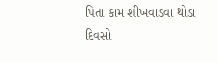પિતા કામ શીખવાડવા થોડા દિવસો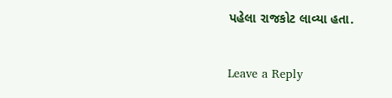પહેલા રાજકોટ લાવ્યા હતા.

Leave a Reply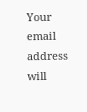Your email address will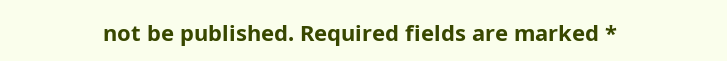not be published. Required fields are marked *